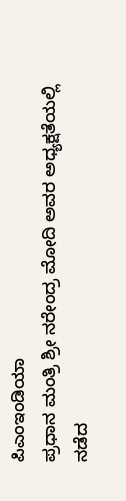ಪಿಎಂಇಂಡಿಯಾ
ಪ್ರಧಾನ ಮಂತ್ರಿ ಶ್ರೀ ನರೇಂದ್ರ ಮೋದಿ ಅವರ ಅಧ್ಯಕ್ಷತೆಯಲ್ಲಿ ನಡೆದ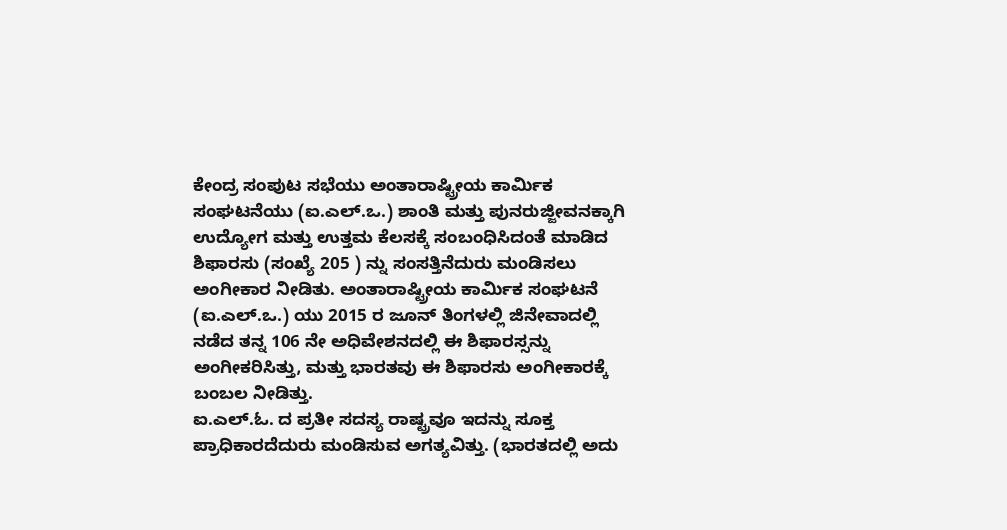ಕೇಂದ್ರ ಸಂಪುಟ ಸಭೆಯು ಅಂತಾರಾಷ್ಟ್ರೀಯ ಕಾರ್ಮಿಕ ಸಂಘಟನೆಯು (ಐ.ಎಲ್.ಒ.) ಶಾಂತಿ ಮತ್ತು ಪುನರುಜ್ಜೀವನಕ್ಕಾಗಿ ಉದ್ಯೋಗ ಮತ್ತು ಉತ್ತಮ ಕೆಲಸಕ್ಕೆ ಸಂಬಂಧಿಸಿದಂತೆ ಮಾಡಿದ ಶಿಫಾರಸು (ಸಂಖ್ಯೆ 205 ) ನ್ನು ಸಂಸತ್ತಿನೆದುರು ಮಂಡಿಸಲು ಅಂಗೀಕಾರ ನೀಡಿತು. ಅಂತಾರಾಷ್ಟ್ರೀಯ ಕಾರ್ಮಿಕ ಸಂಘಟನೆ (ಐ.ಎಲ್.ಒ.) ಯು 2015 ರ ಜೂನ್ ತಿಂಗಳಲ್ಲಿ ಜಿನೇವಾದಲ್ಲಿ ನಡೆದ ತನ್ನ 106 ನೇ ಅಧಿವೇಶನದಲ್ಲಿ ಈ ಶಿಫಾರಸ್ಸನ್ನು ಅಂಗೀಕರಿಸಿತ್ತು, ಮತ್ತು ಭಾರತವು ಈ ಶಿಫಾರಸು ಅಂಗೀಕಾರಕ್ಕೆ ಬಂಬಲ ನೀಡಿತ್ತು.
ಐ.ಎಲ್.ಓ. ದ ಪ್ರತೀ ಸದಸ್ಯ ರಾಷ್ಟ್ರವೂ ಇದನ್ನು ಸೂಕ್ತ ಪ್ರಾಧಿಕಾರದೆದುರು ಮಂಡಿಸುವ ಅಗತ್ಯವಿತ್ತು. (ಭಾರತದಲ್ಲಿ ಅದು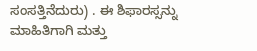ಸಂಸತ್ತಿನೆದುರು) . ಈ ಶಿಫಾರಸ್ಸನ್ನು ಮಾಹಿತಿಗಾಗಿ ಮತ್ತು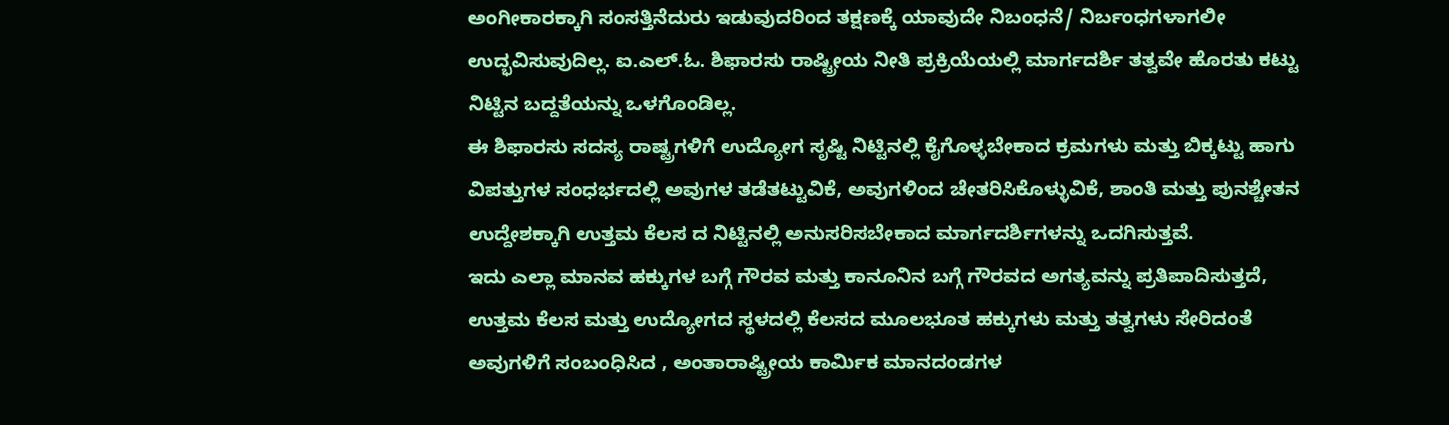ಅಂಗೀಕಾರಕ್ಕಾಗಿ ಸಂಸತ್ತಿನೆದುರು ಇಡುವುದರಿಂದ ತಕ್ಷಣಕ್ಕೆ ಯಾವುದೇ ನಿಬಂಧನೆ/ ನಿರ್ಬಂಧಗಳಾಗಲೀ ಉದ್ಭವಿಸುವುದಿಲ್ಲ. ಐ.ಎಲ್.ಓ. ಶಿಫಾರಸು ರಾಷ್ಟ್ರೀಯ ನೀತಿ ಪ್ರಕ್ರಿಯೆಯಲ್ಲಿ ಮಾರ್ಗದರ್ಶಿ ತತ್ವವೇ ಹೊರತು ಕಟ್ಟು ನಿಟ್ಟಿನ ಬದ್ದತೆಯನ್ನು ಒಳಗೊಂಡಿಲ್ಲ.
ಈ ಶಿಫಾರಸು ಸದಸ್ಯ ರಾಷ್ಟ್ರಗಳಿಗೆ ಉದ್ಯೋಗ ಸೃಷ್ಟಿ ನಿಟ್ಟಿನಲ್ಲಿ ಕೈಗೊಳ್ಳಬೇಕಾದ ಕ್ರಮಗಳು ಮತ್ತು ಬಿಕ್ಕಟ್ಟು ಹಾಗು ವಿಪತ್ತುಗಳ ಸಂಧರ್ಭದಲ್ಲಿ ಅವುಗಳ ತಡೆತಟ್ಟುವಿಕೆ, ಅವುಗಳಿಂದ ಚೇತರಿಸಿಕೊಳ್ಳುವಿಕೆ, ಶಾಂತಿ ಮತ್ತು ಪುನಶ್ಚೇತನ ಉದ್ದೇಶಕ್ಕಾಗಿ ಉತ್ತಮ ಕೆಲಸ ದ ನಿಟ್ಟಿನಲ್ಲಿ ಅನುಸರಿಸಬೇಕಾದ ಮಾರ್ಗದರ್ಶಿಗಳನ್ನು ಒದಗಿಸುತ್ತವೆ.
ಇದು ಎಲ್ಲಾ ಮಾನವ ಹಕ್ಕುಗಳ ಬಗ್ಗೆ ಗೌರವ ಮತ್ತು ಕಾನೂನಿನ ಬಗ್ಗೆ ಗೌರವದ ಅಗತ್ಯವನ್ನು ಪ್ರತಿಪಾದಿಸುತ್ತದೆ, ಉತ್ತಮ ಕೆಲಸ ಮತ್ತು ಉದ್ಯೋಗದ ಸ್ಥಳದಲ್ಲಿ ಕೆಲಸದ ಮೂಲಭೂತ ಹಕ್ಕುಗಳು ಮತ್ತು ತತ್ವಗಳು ಸೇರಿದಂತೆ ಅವುಗಳಿಗೆ ಸಂಬಂಧಿಸಿದ , ಅಂತಾರಾಷ್ಟ್ರೀಯ ಕಾರ್ಮಿಕ ಮಾನದಂಡಗಳ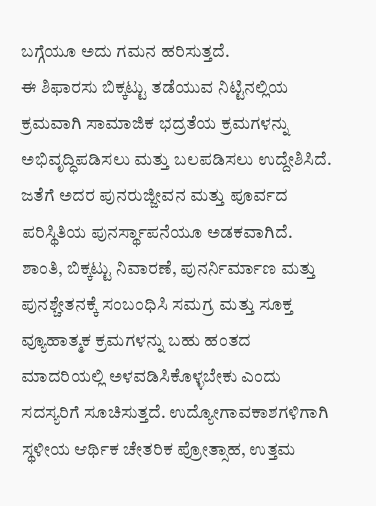ಬಗ್ಗೆಯೂ ಅದು ಗಮನ ಹರಿಸುತ್ತದೆ.
ಈ ಶಿಫಾರಸು ಬಿಕ್ಕಟ್ಟು ತಡೆಯುವ ನಿಟ್ಟಿನಲ್ಲಿಯ ಕ್ರಮವಾಗಿ ಸಾಮಾಜಿಕ ಭದ್ರತೆಯ ಕ್ರಮಗಳನ್ನು ಅಭಿವೃದ್ಧಿಪಡಿಸಲು ಮತ್ತು ಬಲಪಡಿಸಲು ಉದ್ದೇಶಿಸಿದೆ. ಜತೆಗೆ ಅದರ ಪುನರುಜ್ಜೀವನ ಮತ್ತು ಪೂರ್ವದ ಪರಿಸ್ಥಿತಿಯ ಪುನರ್ಸ್ಥಾಪನೆಯೂ ಅಡಕವಾಗಿದೆ. ಶಾಂತಿ, ಬಿಕ್ಕಟ್ಟು ನಿವಾರಣೆ, ಪುನರ್ನಿರ್ಮಾಣ ಮತ್ತು ಪುನಶ್ಚೇತನಕ್ಕೆ ಸಂಬಂಧಿಸಿ ಸಮಗ್ರ ಮತ್ತು ಸೂಕ್ತ ವ್ಯೂಹಾತ್ಮಕ ಕ್ರಮಗಳನ್ನು ಬಹು ಹಂತದ ಮಾದರಿಯಲ್ಲಿ ಅಳವಡಿಸಿಕೊಳ್ಳಬೇಕು ಎಂದು ಸದಸ್ಯರಿಗೆ ಸೂಚಿಸುತ್ತದೆ. ಉದ್ಯೋಗಾವಕಾಶಗಳಿಗಾಗಿ ಸ್ಥಳೀಯ ಆರ್ಥಿಕ ಚೇತರಿಕ ಪ್ರೋತ್ಸಾಹ, ಉತ್ತಮ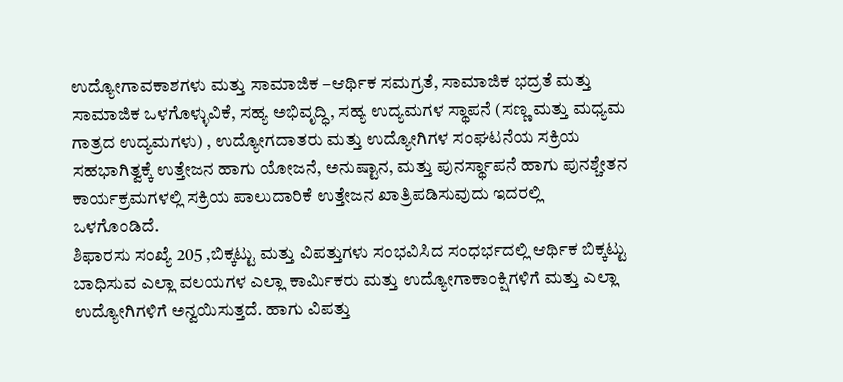ಉದ್ಯೋಗಾವಕಾಶಗಳು ಮತ್ತು ಸಾಮಾಜಿಕ –ಆರ್ಥಿಕ ಸಮಗ್ರತೆ, ಸಾಮಾಜಿಕ ಭದ್ರತೆ ಮತ್ತು ಸಾಮಾಜಿಕ ಒಳಗೊಳ್ಳುವಿಕೆ, ಸಹ್ಯ ಅಭಿವೃದ್ಧಿ, ಸಹ್ಯ ಉದ್ಯಮಗಳ ಸ್ಥಾಪನೆ (ಸಣ್ಣ ಮತ್ತು ಮಧ್ಯಮ ಗಾತ್ರದ ಉದ್ಯಮಗಳು) , ಉದ್ಯೋಗದಾತರು ಮತ್ತು ಉದ್ಯೋಗಿಗಳ ಸಂಘಟನೆಯ ಸಕ್ರಿಯ ಸಹಭಾಗಿತ್ವಕ್ಕೆ ಉತ್ತೇಜನ ಹಾಗು ಯೋಜನೆ, ಅನುಷ್ಟಾನ, ಮತ್ತು ಪುನರ್ಸ್ಥಾಪನೆ ಹಾಗು ಪುನಶ್ಚೇತನ ಕಾರ್ಯಕ್ರಮಗಳಲ್ಲಿ ಸಕ್ರಿಯ ಪಾಲುದಾರಿಕೆ ಉತ್ತೇಜನ ಖಾತ್ರಿಪಡಿಸುವುದು ಇದರಲ್ಲಿ ಒಳಗೊಂಡಿದೆ.
ಶಿಫಾರಸು ಸಂಖ್ಯೆ 205 ,ಬಿಕ್ಕಟ್ಟು ಮತ್ತು ವಿಪತ್ತುಗಳು ಸಂಭವಿಸಿದ ಸಂಧರ್ಭದಲ್ಲಿ ಆರ್ಥಿಕ ಬಿಕ್ಕಟ್ಟು ಬಾಧಿಸುವ ಎಲ್ಲಾ ವಲಯಗಳ ಎಲ್ಲಾ ಕಾರ್ಮಿಕರು ಮತ್ತು ಉದ್ಯೋಗಾಕಾಂಕ್ಷಿಗಳಿಗೆ ಮತ್ತು ಎಲ್ಲಾ ಉದ್ಯೋಗಿಗಳಿಗೆ ಅನ್ವಯಿಸುತ್ತದೆ. ಹಾಗು ವಿಪತ್ತು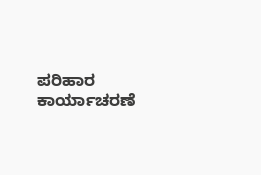ಪರಿಹಾರ ಕಾರ್ಯಾಚರಣೆ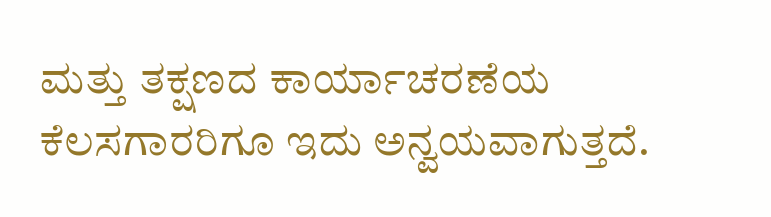ಮತ್ತು ತಕ್ಷಣದ ಕಾರ್ಯಾಚರಣೆಯ ಕೆಲಸಗಾರರಿಗೂ ಇದು ಅನ್ವಯವಾಗುತ್ತದೆ.